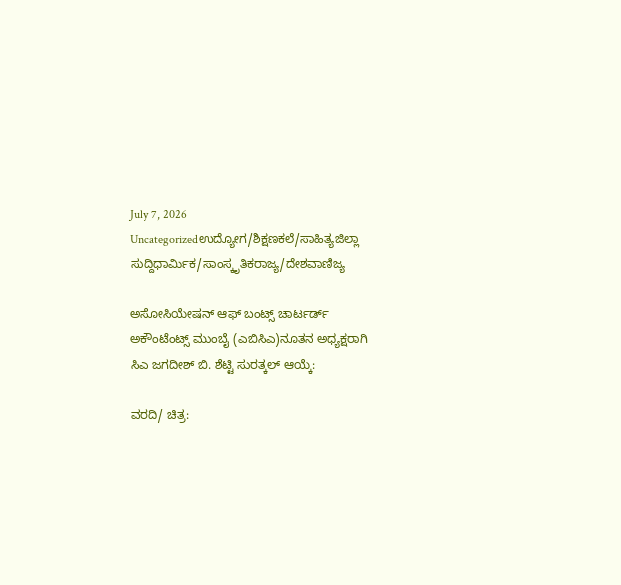July 7, 2026
Uncategorizedಉದ್ಯೋಗ/ಶಿಕ್ಷಣಕಲೆ/ಸಾಹಿತ್ಯಜಿಲ್ಲಾ ಸುದ್ದಿಧಾರ್ಮಿಕ/ಸಾಂಸ್ಕೃತಿಕರಾಜ್ಯ/ದೇಶವಾಣಿಜ್ಯ

ಅಸೋಸಿಯೇಷನ್ ಆಫ್ ಬಂಟ್ಸ್ ಚಾರ್ಟರ್ಡ್ ಅಕೌಂಟೆಂಟ್ಸ್ ಮುಂಬೈ (ಎಬಿಸಿಎ)ನೂತನ ಅಧ್ಯಕ್ಷರಾಗಿ ಸಿಎ ಜಗದೀಶ್ ಬಿ. ಶೆಟ್ಟಿ ಸುರತ್ಕಲ್ ಆಯ್ಕೆ:

ವರದಿ/ ಚಿತ್ರ: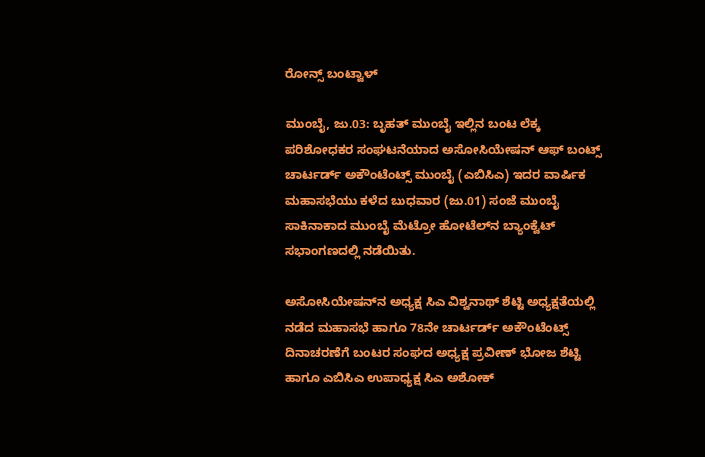ರೋನ್ಸ್ ಬಂಟ್ವಾಳ್

ಮುಂಬೈ, ಜು.03: ಬೃಹತ್ ಮುಂಬೈ ಇಲ್ಲಿನ ಬಂಟ ಲೆಕ್ಕ ಪರಿಶೋಧಕರ ಸಂಘಟನೆಯಾದ ಅಸೋಸಿಯೇಷನ್ ಆಫ್ ಬಂಟ್ಸ್ ಚಾರ್ಟರ್ಡ್ ಅಕೌಂಟೆಂಟ್ಸ್ ಮುಂಬೈ (ಎಬಿಸಿಎ) ಇದರ ವಾರ್ಷಿಕ ಮಹಾಸಭೆಯು ಕಳೆದ ಬುಧವಾರ (ಜು.01) ಸಂಜೆ ಮುಂಬೈ ಸಾಕಿನಾಕಾದ ಮುಂಬೈ ಮೆಟ್ರೋ ಹೋಟೆಲ್‌ನ ಬ್ಯಾಂಕ್ವೆಟ್ ಸಭಾಂಗಣದಲ್ಲಿ ನಡೆಯಿತು.

ಅಸೋಸಿಯೇಷನ್‌ನ ಅಧ್ಯಕ್ಷ ಸಿಎ ವಿಶ್ವನಾಥ್ ಶೆಟ್ಟಿ ಅಧ್ಯಕ್ಷತೆಯಲ್ಲಿ ನಡೆದ ಮಹಾಸಭೆ ಹಾಗೂ 78ನೇ ಚಾರ್ಟರ್ಡ್ ಅಕೌಂಟೆಂಟ್ಸ್ ದಿನಾಚರಣೆಗೆ ಬಂಟರ ಸಂಘದ ಅಧ್ಯಕ್ಷ ಪ್ರವೀಣ್ ಭೋಜ ಶೆಟ್ಟಿ ಹಾಗೂ ಎಬಿಸಿಎ ಉಪಾಧ್ಯಕ್ಷ ಸಿಎ ಅಶೋಕ್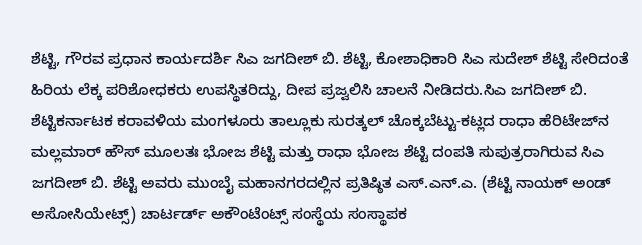ಶೆಟ್ಟಿ, ಗೌರವ ಪ್ರಧಾನ ಕಾರ್ಯದರ್ಶಿ ಸಿಎ ಜಗದೀಶ್ ಬಿ. ಶೆಟ್ಟಿ, ಕೋಶಾಧಿಕಾರಿ ಸಿಎ ಸುದೇಶ್ ಶೆಟ್ಟಿ ಸೇರಿದಂತೆ ಹಿರಿಯ ಲೆಕ್ಕ ಪರಿಶೋಧಕರು ಉಪಸ್ಥಿತರಿದ್ದು, ದೀಪ ಪ್ರಜ್ವಲಿಸಿ ಚಾಲನೆ ನೀಡಿದರು.ಸಿಎ ಜಗದೀಶ್ ಬಿ. ಶೆಟ್ಟಿಕರ್ನಾಟಕ ಕರಾವಳಿಯ ಮಂಗಳೂರು ತಾಲ್ಲೂಕು ಸುರತ್ಕಲ್ ಚೊಕ್ಕಬೆಟ್ಟು-ಕಟ್ಲದ ರಾಧಾ ಹೆರಿಟೇಜ್‌ನ ಮಲ್ಲಮಾರ್ ಹೌಸ್ ಮೂಲತಃ ಭೋಜ ಶೆಟ್ಟಿ ಮತ್ತು ರಾಧಾ ಭೋಜ ಶೆಟ್ಟಿ ದಂಪತಿ ಸುಪುತ್ರರಾಗಿರುವ ಸಿಎ ಜಗದೀಶ್ ಬಿ. ಶೆಟ್ಟಿ ಅವರು ಮುಂಬೈ ಮಹಾನಗರದಲ್ಲಿನ ಪ್ರತಿಷ್ಠಿತ ಎಸ್.ಎನ್.ಎ. (ಶೆಟ್ಟಿ ನಾಯಕ್ ಅಂಡ್ ಅಸೋಸಿಯೇಟ್ಸ್) ಚಾರ್ಟರ್ಡ್ ಅಕೌಂಟೆಂಟ್ಸ್ ಸಂಸ್ಥೆಯ ಸಂಸ್ಥಾಪಕ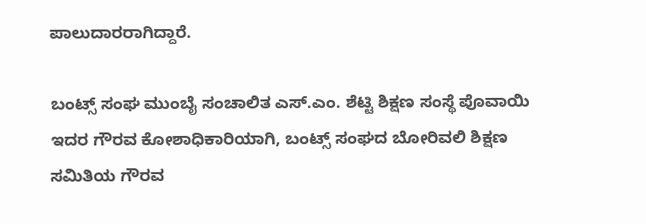ಪಾಲುದಾರರಾಗಿದ್ದಾರೆ.

ಬಂಟ್ಸ್ ಸಂಘ ಮುಂಬೈ ಸಂಚಾಲಿತ ಎಸ್.ಎಂ. ಶೆಟ್ಟಿ ಶಿಕ್ಷಣ ಸಂಸ್ಥೆ ಪೊವಾಯಿ ಇದರ ಗೌರವ ಕೋಶಾಧಿಕಾರಿಯಾಗಿ, ಬಂಟ್ಸ್ ಸಂಘದ ಬೋರಿವಲಿ ಶಿಕ್ಷಣ ಸಮಿತಿಯ ಗೌರವ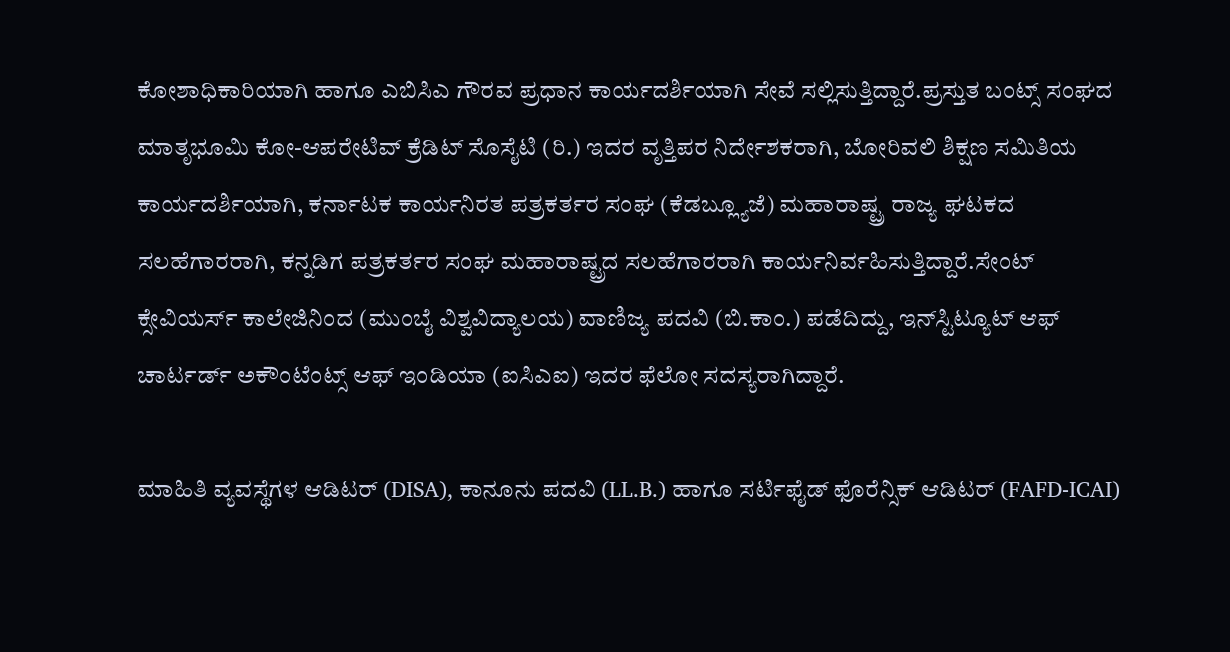ಕೋಶಾಧಿಕಾರಿಯಾಗಿ ಹಾಗೂ ಎಬಿಸಿಎ ಗೌರವ ಪ್ರಧಾನ ಕಾರ್ಯದರ್ಶಿಯಾಗಿ ಸೇವೆ ಸಲ್ಲಿಸುತ್ತಿದ್ದಾರೆ.ಪ್ರಸ್ತುತ ಬಂಟ್ಸ್ ಸಂಘದ ಮಾತೃಭೂಮಿ ಕೋ-ಆಪರೇಟಿವ್ ಕ್ರೆಡಿಟ್ ಸೊಸೈಟಿ (ರಿ.) ಇದರ ವೃತ್ತಿಪರ ನಿರ್ದೇಶಕರಾಗಿ, ಬೋರಿವಲಿ ಶಿಕ್ಷಣ ಸಮಿತಿಯ ಕಾರ್ಯದರ್ಶಿಯಾಗಿ, ಕರ್ನಾಟಕ ಕಾರ್ಯನಿರತ ಪತ್ರಕರ್ತರ ಸಂಘ (ಕೆಡಬ್ಲ್ಯೂಜೆ) ಮಹಾರಾಷ್ಟ್ರ ರಾಜ್ಯ ಘಟಕದ ಸಲಹೆಗಾರರಾಗಿ, ಕನ್ನಡಿಗ ಪತ್ರಕರ್ತರ ಸಂಘ ಮಹಾರಾಷ್ಟ್ರದ ಸಲಹೆಗಾರರಾಗಿ ಕಾರ್ಯನಿರ್ವಹಿಸುತ್ತಿದ್ದಾರೆ.ಸೇಂಟ್ ಕ್ಸೇವಿಯರ್ಸ್ ಕಾಲೇಜಿನಿಂದ (ಮುಂಬೈ ವಿಶ್ವವಿದ್ಯಾಲಯ) ವಾಣಿಜ್ಯ ಪದವಿ (ಬಿ.ಕಾಂ.) ಪಡೆದಿದ್ದು, ಇನ್‌ಸ್ಟಿಟ್ಯೂಟ್ ಆಫ್ ಚಾರ್ಟರ್ಡ್ ಅಕೌಂಟೆಂಟ್ಸ್ ಆಫ್ ಇಂಡಿಯಾ (ಐಸಿಎಐ) ಇದರ ಫೆಲೋ ಸದಸ್ಯರಾಗಿದ್ದಾರೆ.

ಮಾಹಿತಿ ವ್ಯವಸ್ಥೆಗಳ ಆಡಿಟರ್ (DISA), ಕಾನೂನು ಪದವಿ (LL.B.) ಹಾಗೂ ಸರ್ಟಿಫೈಡ್ ಫೊರೆನ್ಸಿಕ್ ಆಡಿಟರ್ (FAFD-ICAI)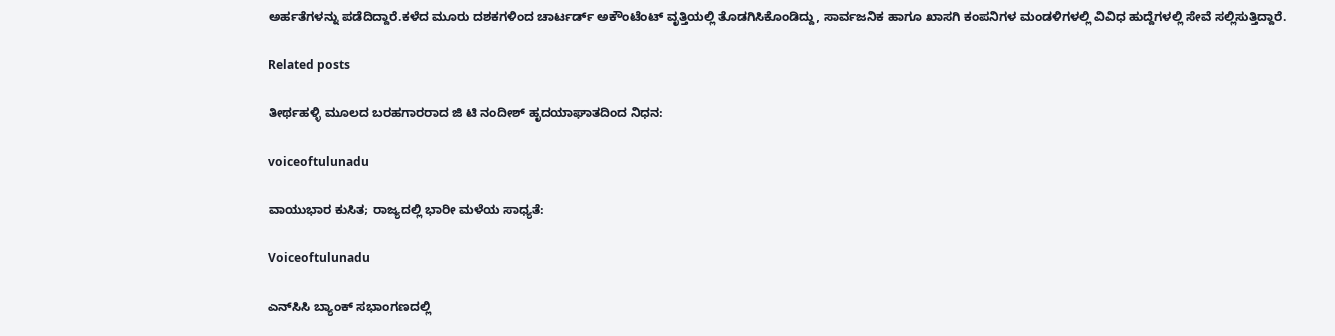ಅರ್ಹತೆಗಳನ್ನು ಪಡೆದಿದ್ದಾರೆ.ಕಳೆದ ಮೂರು ದಶಕಗಳಿಂದ ಚಾರ್ಟರ್ಡ್ ಅಕೌಂಟೆಂಟ್ ವೃತ್ತಿಯಲ್ಲಿ ತೊಡಗಿಸಿಕೊಂಡಿದ್ದು, ಸಾರ್ವಜನಿಕ ಹಾಗೂ ಖಾಸಗಿ ಕಂಪನಿಗಳ ಮಂಡಳಿಗಳಲ್ಲಿ ವಿವಿಧ ಹುದ್ದೆಗಳಲ್ಲಿ ಸೇವೆ ಸಲ್ಲಿಸುತ್ತಿದ್ದಾರೆ.

Related posts

ತೀರ್ಥಹಳ್ಳಿ ಮೂಲದ ಬರಹಗಾರರಾದ ಜಿ ಟಿ ನಂದೀಶ್ ಹೃದಯಾಘಾತದಿಂದ ನಿಧನ:

voiceoftulunadu

ವಾಯುಭಾರ ಕುಸಿತ; ರಾಜ್ಯದಲ್ಲಿ ಭಾರೀ ಮಳೆಯ ಸಾಧ್ಯತೆ:

Voiceoftulunadu

ಎನ್‌ಸಿಸಿ ಬ್ಯಾಂಕ್ ಸಭಾಂಗಣದಲ್ಲಿ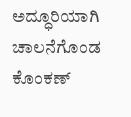ಅದ್ಧೂರಿಯಾಗಿ ಚಾಲನೆಗೊಂಡ ಕೊಂಕಣ್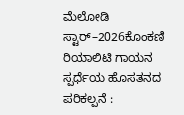ಮೆಲೋಡಿ ಸ್ಟಾರ್–2026ಕೊಂಕಣಿ ರಿಯಾಲಿಟಿ ಗಾಯನ ಸ್ಪರ್ಧೆಯ ಹೊಸತನದ ಪರಿಕಲ್ಪನೆ :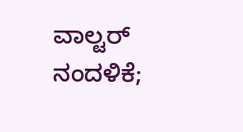ವಾಲ್ಟರ್ ನಂದಳಿಕೆ;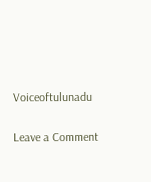Voiceoftulunadu

Leave a Comment